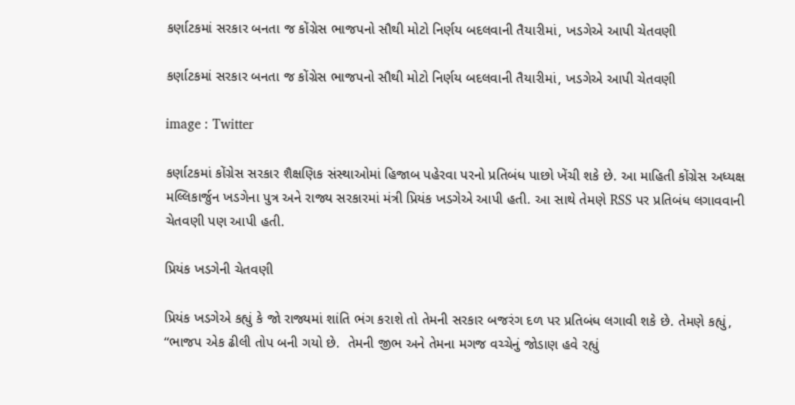કર્ણાટકમાં સરકાર બનતા જ કોંગ્રેસ ભાજપનો સૌથી મોટો નિર્ણય બદલવાની તૈયારીમાં, ખડગેએ આપી ચેતવણી

કર્ણાટકમાં સરકાર બનતા જ કોંગ્રેસ ભાજપનો સૌથી મોટો નિર્ણય બદલવાની તૈયારીમાં, ખડગેએ આપી ચેતવણી

image : Twitter

કર્ણાટકમાં કોંગ્રેસ સરકાર શૈક્ષણિક સંસ્થાઓમાં હિજાબ પહેરવા પરનો પ્રતિબંધ પાછો ખેંચી શકે છે. આ માહિતી કોંગ્રેસ અધ્યક્ષ મલ્લિકાર્જુન ખડગેના પુત્ર અને રાજ્ય સરકારમાં મંત્રી પ્રિયંક ખડગેએ આપી હતી. આ સાથે તેમણે RSS પર પ્રતિબંધ લગાવવાની ચેતવણી પણ આપી હતી.

પ્રિયંક ખડગેની ચેતવણી

પ્રિયંક ખડગેએ કહ્યું કે જો રાજ્યમાં શાંતિ ભંગ કરાશે તો તેમની સરકાર બજરંગ દળ પર પ્રતિબંધ લગાવી શકે છે. તેમણે કહ્યું, “ભાજપ એક ઢીલી તોપ બની ગયો છે.  તેમની જીભ અને તેમના મગજ વચ્ચેનું જોડાણ હવે રહ્યું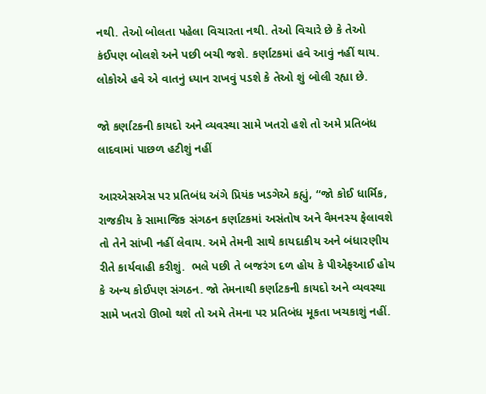નથી. તેઓ બોલતા પહેલા વિચારતા નથી. તેઓ વિચારે છે કે તેઓ કંઈપણ બોલશે અને પછી બચી જશે. કર્ણાટકમાં હવે આવું નહીં થાય. લોકોએ હવે એ વાતનું ધ્યાન રાખવું પડશે કે તેઓ શું બોલી રહ્યા છે.

જો કર્ણાટકની કાયદો અને વ્યવસ્થા સામે ખતરો હશે તો અમે પ્રતિબંધ લાદવામાં પાછળ હટીશું નહીં

આરએસએસ પર પ્રતિબંધ અંગે પ્રિયંક ખડગેએ કહ્યું, “જો કોઈ ધાર્મિક, રાજકીય કે સામાજિક સંગઠન કર્ણાટકમાં અસંતોષ અને વૈમનસ્ય ફેલાવશે તો તેને સાંખી નહીં લેવાય. અમે તેમની સાથે કાયદાકીય અને બંધારણીય રીતે કાર્યવાહી કરીશું.  ભલે પછી તે બજરંગ દળ હોય કે પીએફઆઈ હોય કે અન્ય કોઈપણ સંગઠન. જો તેમનાથી કર્ણાટકની કાયદો અને વ્યવસ્થા સામે ખતરો ઊભો થશે તો અમે તેમના પર પ્રતિબંધ મૂકતા ખચકાશું નહીં.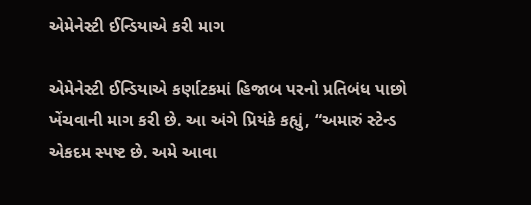એમેનેસ્ટી ઈન્ડિયાએ કરી માગ

એમેનેસ્ટી ઈન્ડિયાએ કર્ણાટકમાં હિજાબ પરનો પ્રતિબંધ પાછો ખેંચવાની માગ કરી છે. આ અંગે પ્રિયંકે કહ્યું, “અમારું સ્ટેન્ડ એકદમ સ્પષ્ટ છે. અમે આવા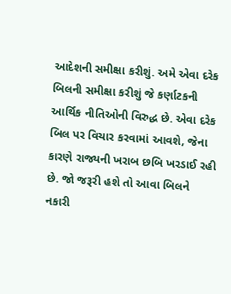આદેશની સમીક્ષા કરીશું. અમે એવા દરેક બિલની સમીક્ષા કરીશું જે કર્ણાટકની આર્થિક નીતિઓની વિરુદ્ધ છે. એવા દરેક બિલ પર વિચાર કરવામાં આવશે, જેના કારણે રાજ્યની ખરાબ છબિ ખરડાઈ રહી છે. જો જરૂરી હશે તો આવા બિલને નકારી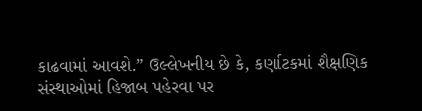કાઢવામાં આવશે.” ઉલ્લેખનીય છે કે, કર્ણાટકમાં શૈક્ષણિક સંસ્થાઓમાં હિજાબ પહેરવા પર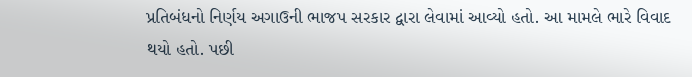પ્રતિબંધનો નિર્ણય અગાઉની ભાજપ સરકાર દ્વારા લેવામાં આવ્યો હતો. આ મામલે ભારે વિવાદ થયો હતો. પછી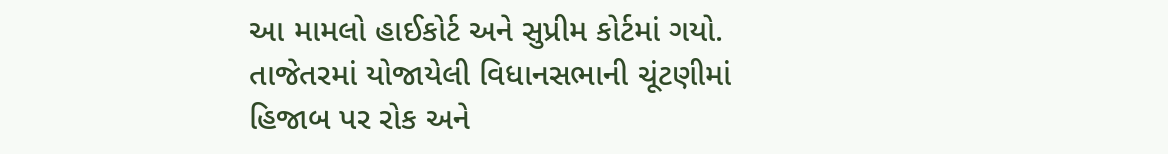આ મામલો હાઈકોર્ટ અને સુપ્રીમ કોર્ટમાં ગયો. તાજેતરમાં યોજાયેલી વિધાનસભાની ચૂંટણીમાં હિજાબ પર રોક અને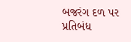બજરંગ દળ પર પ્રતિબંધ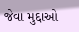જેવા મુદ્દાઓ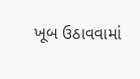ખૂબ ઉઠાવવામાં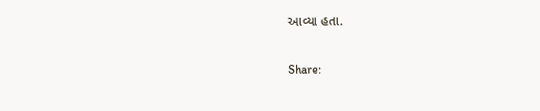આવ્યા હતા.

Share: